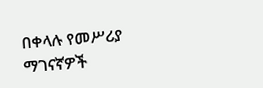በቀላሉ የመሥሪያ ማገናኛዎች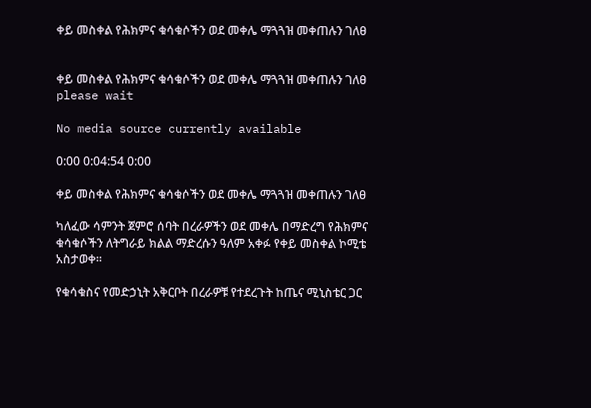ቀይ መስቀል የሕክምና ቁሳቁሶችን ወደ መቀሌ ማጓጓዝ መቀጠሉን ገለፀ


ቀይ መስቀል የሕክምና ቁሳቁሶችን ወደ መቀሌ ማጓጓዝ መቀጠሉን ገለፀ
please wait

No media source currently available

0:00 0:04:54 0:00

ቀይ መስቀል የሕክምና ቁሳቁሶችን ወደ መቀሌ ማጓጓዝ መቀጠሉን ገለፀ

ካለፈው ሳምንት ጀምሮ ሰባት በረራዎችን ወደ መቀሌ በማድረግ የሕክምና ቁሳቁሶችን ለትግራይ ክልል ማድረሱን ዓለም አቀፉ የቀይ መስቀል ኮሚቴ አስታወቀ።

የቁሳቁስና የመድኃኒት አቅርቦት በረራዎቹ የተደረጉት ከጤና ሚኒስቴር ጋር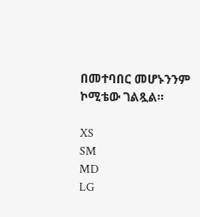በመተባበር መሆኑንንም ኮሚቴው ገልጿል።

XS
SM
MD
LG